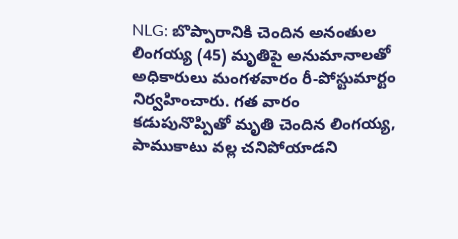NLG: బొప్పారానికి చెందిన అనంతుల లింగయ్య (45) మృతిపై అనుమానాలతో అధికారులు మంగళవారం రీ-పోస్టుమార్టం నిర్వహించారు. గత వారం కడుపునొప్పితో మృతి చెందిన లింగయ్య, పాముకాటు వల్ల చనిపోయాడని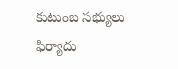కుటుంబ సభ్యులు ఫిర్యాదు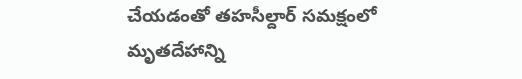చేయడంతో తహసీల్దార్ సమక్షంలో మృతదేహాన్ని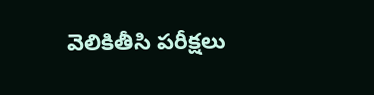వెలికితీసి పరీక్షలు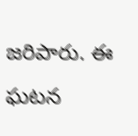జరిపారు. ఈ ఘటన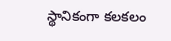స్థానికంగా కలకలం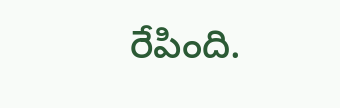రేపింది.